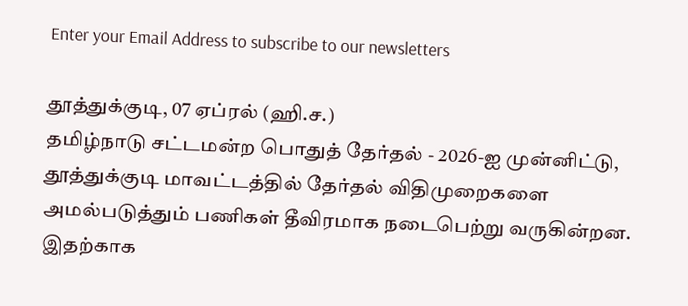Enter your Email Address to subscribe to our newsletters

தூத்துக்குடி, 07 ஏப்ரல் (ஹி.ச.)
தமிழ்நாடு சட்டமன்ற பொதுத் தேர்தல் - 2026-ஐ முன்னிட்டு, தூத்துக்குடி மாவட்டத்தில் தேர்தல் விதிமுறைகளை அமல்படுத்தும் பணிகள் தீவிரமாக நடைபெற்று வருகின்றன.
இதற்காக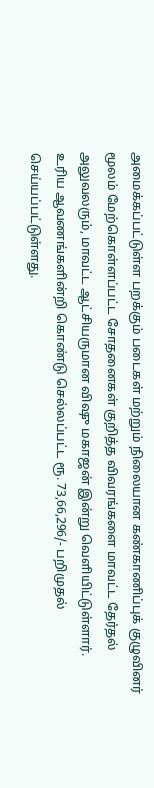அமைக்கப்பட்டுள்ள பறக்கும் படைகள் மற்றும் நிலையான கண்காணிப்புக் குழுவினர் மூலம் மேற்கொள்ளப்பட்ட சோதனைகள் குறித்த விவரங்களை மாவட்ட தேர்தல் அலுவலரும், மாவட்ட ஆட்சியருமான விஷு மகாஜன் இன்று வெளியிட்டுள்ளார்.
உரிய ஆவணங்களின்றி கொண்டு செல்லப்பட்ட ரூ. 73,66,296/- பறிமுதல் செய்யப்பட்டுள்ளது.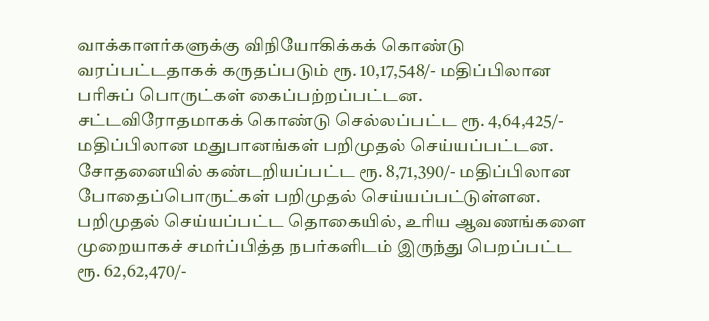வாக்காளர்களுக்கு விநியோகிக்கக் கொண்டு வரப்பட்டதாகக் கருதப்படும் ரூ. 10,17,548/- மதிப்பிலான பரிசுப் பொருட்கள் கைப்பற்றப்பட்டன.
சட்டவிரோதமாகக் கொண்டு செல்லப்பட்ட ரூ. 4,64,425/- மதிப்பிலான மதுபானங்கள் பறிமுதல் செய்யப்பட்டன.
சோதனையில் கண்டறியப்பட்ட ரூ. 8,71,390/- மதிப்பிலான போதைப்பொருட்கள் பறிமுதல் செய்யப்பட்டுள்ளன.
பறிமுதல் செய்யப்பட்ட தொகையில், உரிய ஆவணங்களை முறையாகச் சமர்ப்பித்த நபர்களிடம் இருந்து பெறப்பட்ட ரூ. 62,62,470/-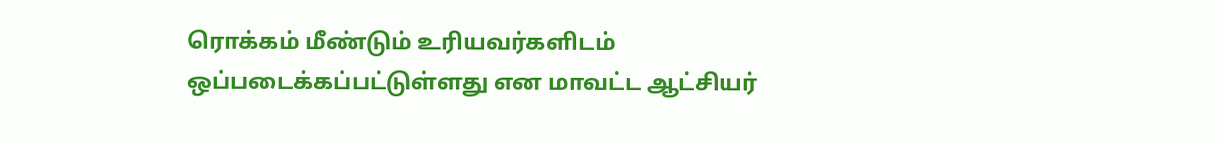ரொக்கம் மீண்டும் உரியவர்களிடம் ஒப்படைக்கப்பட்டுள்ளது என மாவட்ட ஆட்சியர்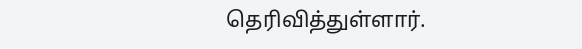தெரிவித்துள்ளார்.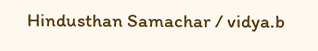Hindusthan Samachar / vidya.b